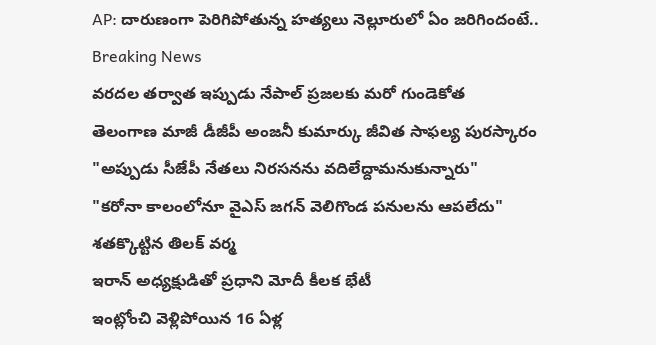AP: దారుణంగా పెరిగిపోతున్న హత్యలు నెల్లూరులో ఏం జరిగిందంటే..
Breaking News
వరదల తర్వాత ఇప్పుడు నేపాల్ ప్రజలకు మరో గుండెకోత
తెలంగాణ మాజీ డీజీపీ అంజనీ కుమార్కు జీవిత సాఫల్య పురస్కారం
"అప్పుడు సీజేపీ నేతలు నిరసనను వదిలేద్దామనుకున్నారు"
"కరోనా కాలంలోనూ వైఎస్ జగన్ వెలిగొండ పనులను ఆపలేదు"
శతక్కొట్టిన తిలక్ వర్మ
ఇరాన్ అధ్యక్షుడితో ప్రధాని మోదీ కీలక భేటీ
ఇంట్లోంచి వెళ్లిపోయిన 16 ఏళ్ల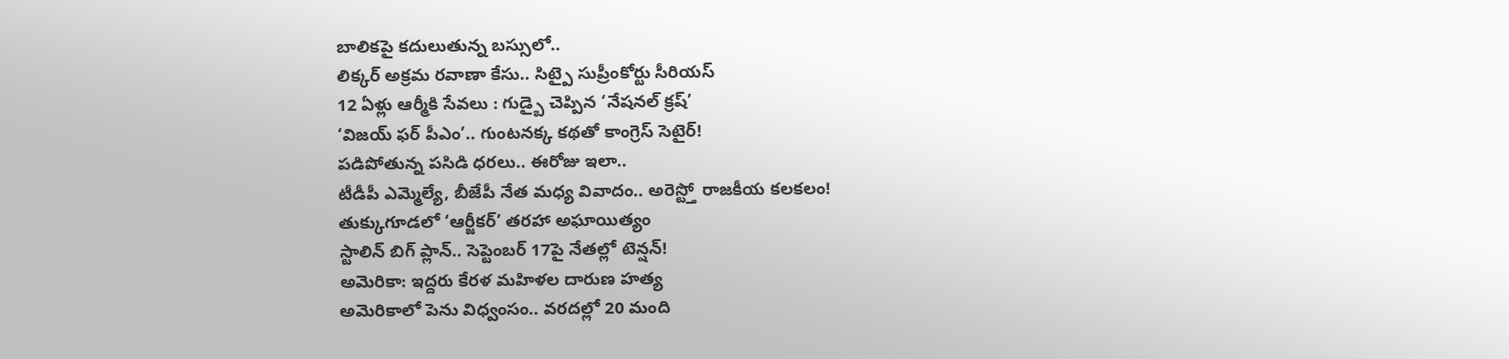బాలికపై కదులుతున్న బస్సులో..
లిక్కర్ అక్రమ రవాణా కేసు.. సిట్పై సుప్రీంకోర్టు సీరియస్
12 ఏళ్లు ఆర్మీకి సేవలు : గుడ్బై చెప్పిన ‘నేషనల్ క్రష్’
‘విజయ్ ఫర్ పీఎం’.. గుంటనక్క కథతో కాంగ్రెస్ సెటైర్!
పడిపోతున్న పసిడి ధరలు.. ఈరోజు ఇలా..
టీడీపీ ఎమ్మెల్యే, బీజేపీ నేత మధ్య వివాదం.. అరెస్ట్తో రాజకీయ కలకలం!
తుక్కుగూడలో ‘ఆర్జీకర్’ తరహా అఘాయిత్యం
స్టాలిన్ బిగ్ ప్లాన్.. సెప్టెంబర్ 17పై నేతల్లో టెన్షన్!
అమెరికా: ఇద్దరు కేరళ మహిళల దారుణ హత్య
అమెరికాలో పెను విధ్వంసం.. వరదల్లో 20 మంది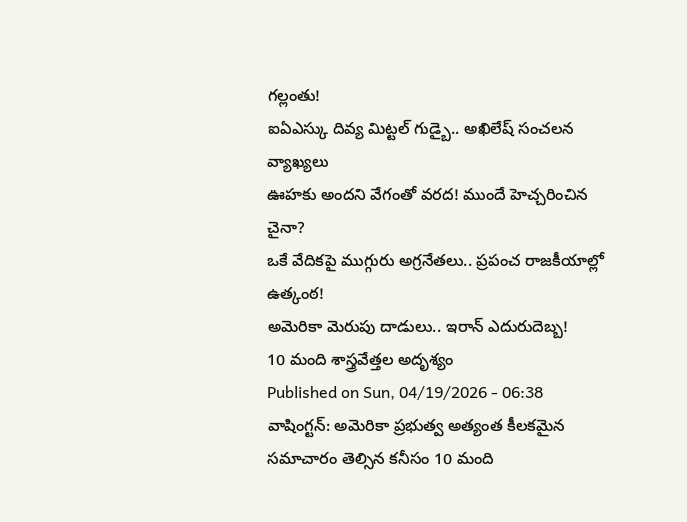గల్లంతు!
ఐఏఎస్కు దివ్య మిట్టల్ గుడ్బై.. అఖిలేష్ సంచలన వ్యాఖ్యలు
ఊహకు అందని వేగంతో వరద! ముందే హెచ్చరించిన చైనా?
ఒకే వేదికపై ముగ్గురు అగ్రనేతలు.. ప్రపంచ రాజకీయాల్లో ఉత్కంఠ!
అమెరికా మెరుపు దాడులు.. ఇరాన్ ఎదురుదెబ్బ!
10 మంది శాస్త్రవేత్తల అదృశ్యం
Published on Sun, 04/19/2026 - 06:38
వాషింగ్టన్: అమెరికా ప్రభుత్వ అత్యంత కీలకమైన సమాచారం తెల్సిన కనీసం 10 మంది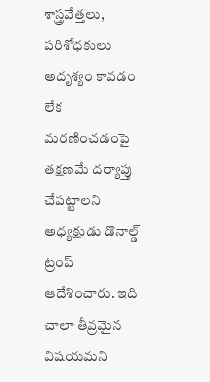శాస్త్రవేత్తలు, పరిశోధకులు అదృశ్యం కావడం లేక మరణించడంపై తక్షణమే దర్యాప్తు చేపట్టాలని అధ్యక్షుడు డొనాల్డ్ ట్రంప్ ఆదేశించారు. ఇది చాలా తీవ్రమైన విషయమని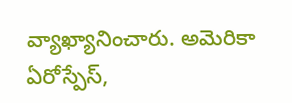వ్యాఖ్యానించారు. అమెరికా ఏరోస్పేస్,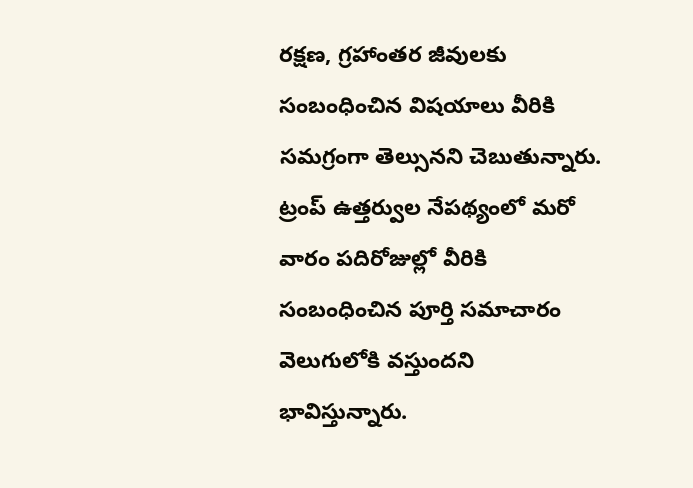రక్షణ, గ్రహాంతర జీవులకు
సంబంధించిన విషయాలు వీరికి సమగ్రంగా తెల్సునని చెబుతున్నారు.
ట్రంప్ ఉత్తర్వుల నేపథ్యంలో మరో వారం పదిరోజుల్లో వీరికి సంబంధించిన పూర్తి సమాచారం వెలుగులోకి వస్తుందని భావిస్తున్నారు.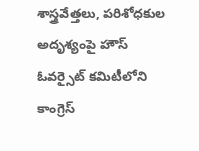శాస్త్రవేత్తలు, పరిశోధకుల అదృశ్యంపై హౌస్ ఓవర్సైట్ కమిటీలోని కాంగ్రెస్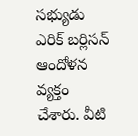సభ్యుడు ఎరిక్ బర్లిసన్ ఆందోళన వ్యక్తం చేశారు. వీటి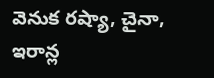వెనుక రష్యా, చైనా, ఇరాన్ల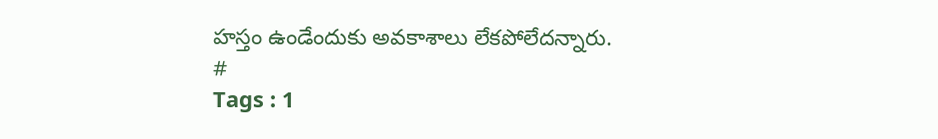హస్తం ఉండేందుకు అవకాశాలు లేకపోలేదన్నారు.
#
Tags : 1